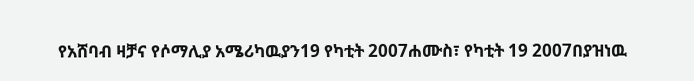የአሸባብ ዛቻና የሶማሊያ አሜሪካዉያን19 የካቲት 2007ሐሙስ፣ የካቲት 19 2007በያዝነዉ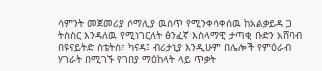ሳምንት መጀመሪያ ሶማሊያ ዉስጥ የሚንቀሳቀሰዉ ከአልቃይዳ ጋ ትስስር እንዳለዉ የሚነገርለት ፅንፈኛ እስላማዊ ታጣቂ ቡድን አሸባብ በዩናይትድ ስቴትስ፣ ካናዳ፤ ብሪታኒያ እንዲሁም በሌሎች የምዕራብ ሃገራት በሚገኙ የገበያ ማዕከላት ላይ ጥቃት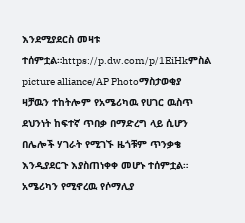እንደሚያደርስ መዛቱ ተሰምቷል።https://p.dw.com/p/1EiHkምስል picture alliance/AP Photoማስታወቂያ ዛቻዉን ተከትሎም የአሜሪካዉ የሀገር ዉስጥ ደህንነት ከፍተኛ ጥበቃ በማድረግ ላይ ሲሆን በሌሎች ሃገራት የሚገኙ ዜጎቹም ጥንቃቄ እንዲያደርጉ እያስጠነቀቀ መሆኑ ተሰምቷል። አሜሪካን የሚኖረዉ የሶማሊያ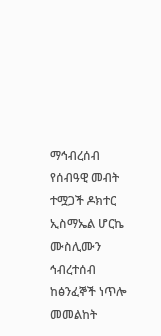ማኅብረሰብ የሰብዓዊ መብት ተሟጋች ዶክተር ኢስማኤል ሆርኬ ሙስሊሙን ኅብረተሰብ ከፅንፈኞች ነጥሎ መመልከት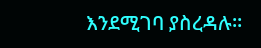እንደሚገባ ያስረዳሉ።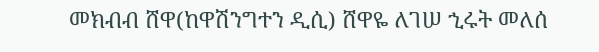መክብብ ሸዋ(ከዋሽንግተን ዲሲ) ሸዋዬ ለገሠ ኂሩት መለሰ